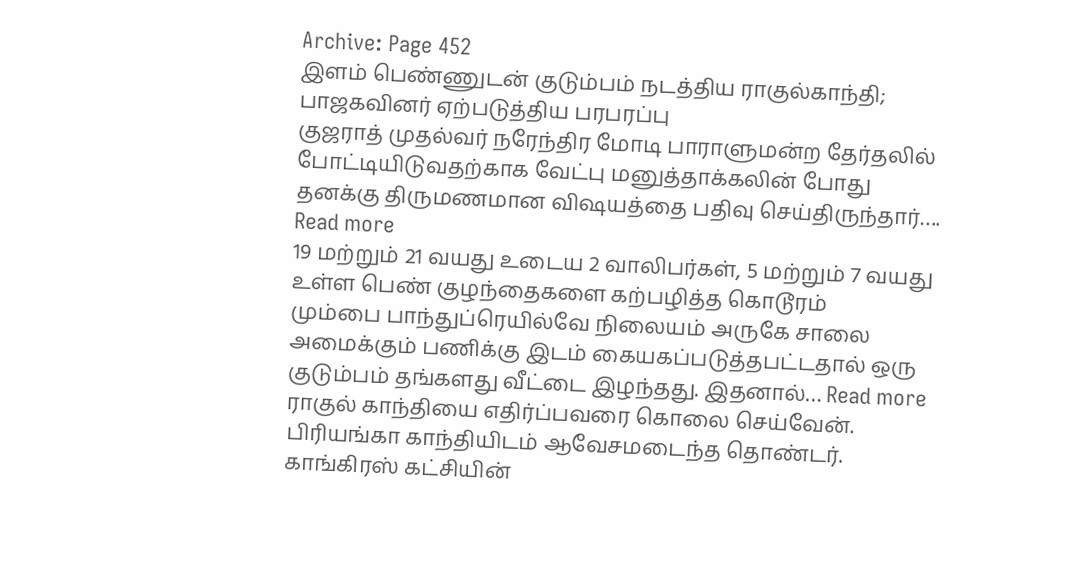Archive: Page 452
இளம் பெண்ணுடன் குடும்பம் நடத்திய ராகுல்காந்தி; பாஜகவினர் ஏற்படுத்திய பரபரப்பு
குஜராத் முதல்வர் நரேந்திர மோடி பாராளுமன்ற தேர்தலில் போட்டியிடுவதற்காக வேட்பு மனுத்தாக்கலின் போது தனக்கு திருமணமான விஷயத்தை பதிவு செய்திருந்தார்…. Read more
19 மற்றும் 21 வயது உடைய 2 வாலிபர்கள், 5 மற்றும் 7 வயது உள்ள பெண் குழந்தைகளை கற்பழித்த கொடூரம்
மும்பை பாந்துப்ரெயில்வே நிலையம் அருகே சாலை அமைக்கும் பணிக்கு இடம் கையகப்படுத்தபட்டதால் ஒரு குடும்பம் தங்களது வீட்டை இழந்தது. இதனால்… Read more
ராகுல் காந்தியை எதிர்ப்பவரை கொலை செய்வேன். பிரியங்கா காந்தியிடம் ஆவேசமடைந்த தொண்டர்.
காங்கிரஸ் கட்சியின்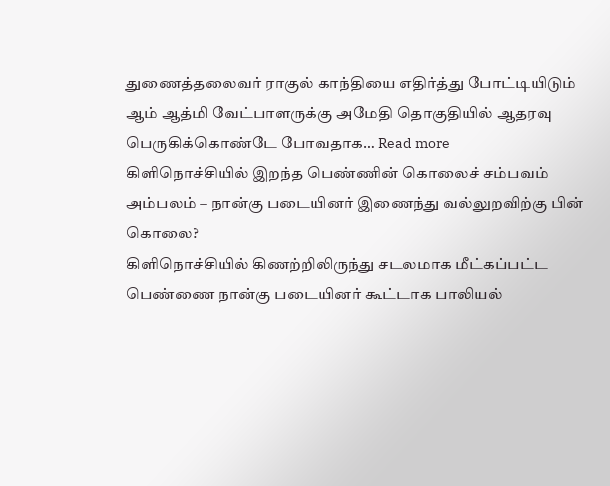துணைத்தலைவர் ராகுல் காந்தியை எதிர்த்து போட்டியிடும் ஆம் ஆத்மி வேட்பாளருக்கு அமேதி தொகுதியில் ஆதரவு பெருகிக்கொண்டே போவதாக… Read more
கிளிநொச்சியில் இறந்த பெண்ணின் கொலைச் சம்பவம் அம்பலம் – நான்கு படையினர் இணைந்து வல்லுறவிற்கு பின் கொலை?
கிளிநொச்சியில் கிணற்றிலிருந்து சடலமாக மீட்கப்பட்ட பெண்ணை நான்கு படையினர் கூட்டாக பாலியல்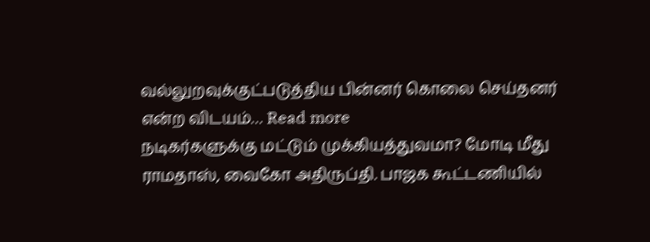வல்லுறவுக்குட்படுத்திய பின்னர் கொலை செய்தனர் என்ற விடயம்… Read more
நடிகர்களுக்கு மட்டும் முக்கியத்துவமா? மோடி மீது ராமதாஸ், வைகோ அதிருப்தி. பாஜக கூட்டணியில்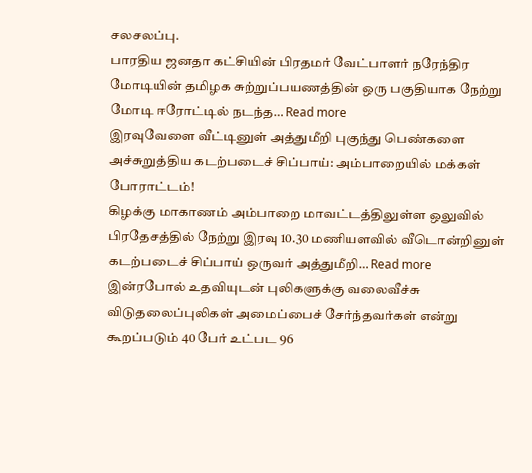சலசலப்பு.
பாரதிய ஜனதா கட்சியின் பிரதமர் வேட்பாளர் நரேந்திர மோடியின் தமிழக சுற்றுப்பயணத்தின் ஒரு பகுதியாக நேற்று மோடி ஈரோட்டில் நடந்த… Read more
இரவுவேளை வீட்டினுள் அத்துமீறி புகுந்து பெண்களை அச்சுறுத்திய கடற்படைச் சிப்பாய்: அம்பாறையில் மக்கள் போராட்டம்!
கிழக்கு மாகாணம் அம்பாறை மாவட்டத்திலுள்ள ஒலுவில் பிரதேசத்தில் நேற்று இரவு 10.30 மணியளவில் வீடொன்றினுள் கடற்படைச் சிப்பாய் ஒருவர் அத்துமீறி… Read more
இன்ரபோல் உதவியுடன் புலிகளுக்கு வலைவீச்சு
விடுதலைப்புலிகள் அமைப்பைச் சேர்ந்தவர்கள் என்று கூறப்படும் 40 பேர் உட்பட 96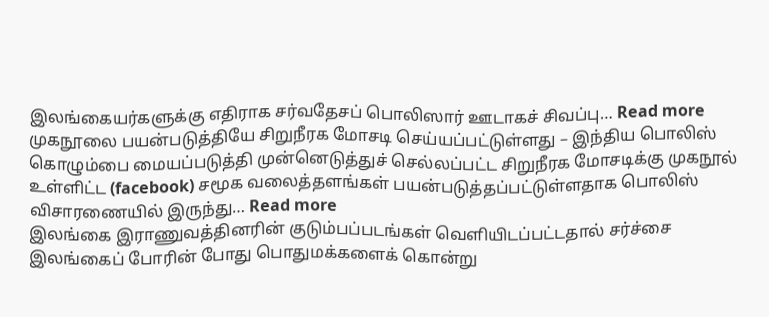இலங்கையர்களுக்கு எதிராக சர்வதேசப் பொலிஸார் ஊடாகச் சிவப்பு… Read more
முகநூலை பயன்படுத்தியே சிறுநீரக மோசடி செய்யப்பட்டுள்ளது – இந்திய பொலிஸ்
கொழும்பை மையப்படுத்தி முன்னெடுத்துச் செல்லப்பட்ட சிறுநீரக மோசடிக்கு முகநூல் உள்ளிட்ட (facebook) சமூக வலைத்தளங்கள் பயன்படுத்தப்பட்டுள்ளதாக பொலிஸ் விசாரணையில் இருந்து… Read more
இலங்கை இராணுவத்தினரின் குடும்பப்படங்கள் வெளியிடப்பட்டதால் சர்ச்சை
இலங்கைப் போரின் போது பொதுமக்களைக் கொன்று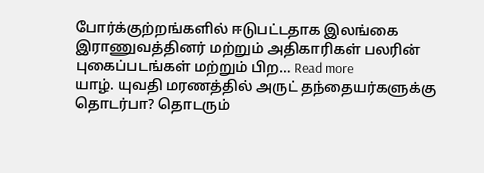போர்க்குற்றங்களில் ஈடுபட்டதாக இலங்கை இராணுவத்தினர் மற்றும் அதிகாரிகள் பலரின் புகைப்படங்கள் மற்றும் பிற… Read more
யாழ். யுவதி மரணத்தில் அருட் தந்தையர்களுக்கு தொடர்பா? தொடரும்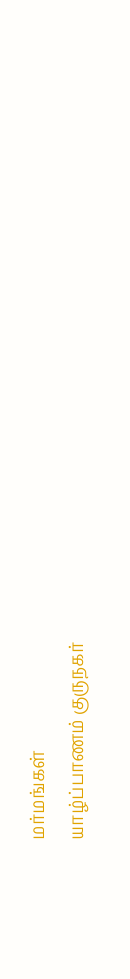மர்மங்கள்
யாழ்ப்பாணம் குருநகர்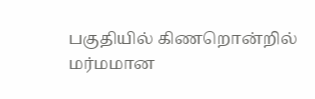பகுதியில் கிணறொன்றில் மர்மமான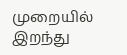முறையில் இறந்து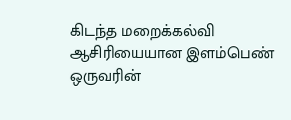கிடந்த மறைக்கல்வி ஆசிரியையான இளம்பெண் ஒருவரின்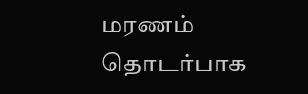மரணம் தொடர்பாக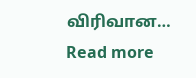விரிவான… Read more